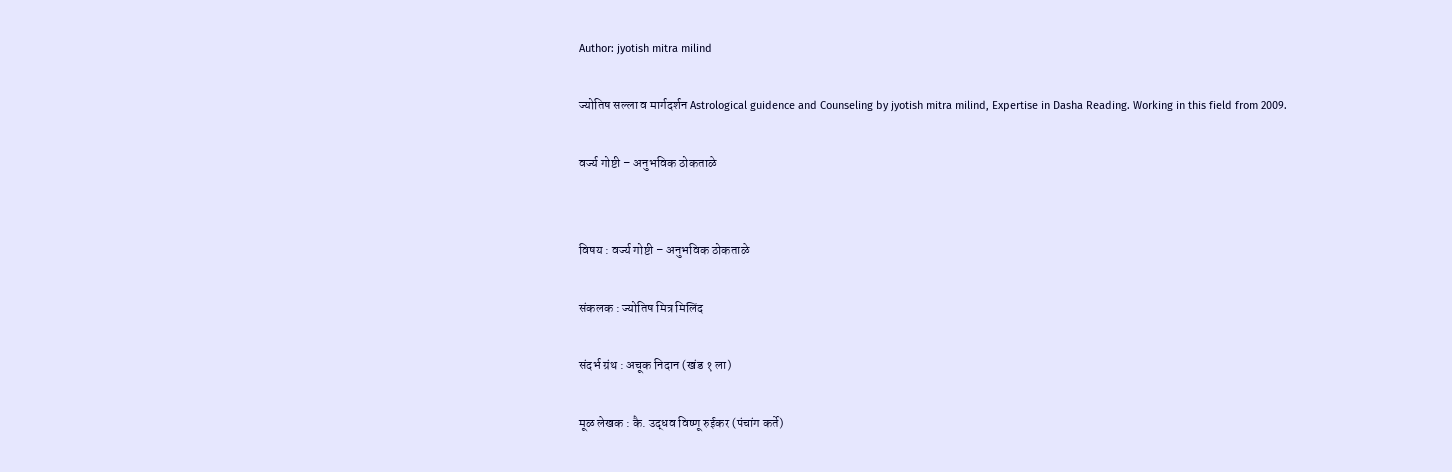Author: jyotish mitra milind

ज्योतिष सल्ला व मार्गदर्शन Astrological guidence and Counseling by jyotish mitra milind, Expertise in Dasha Reading. Working in this field from 2009.

वर्ज्य गोष्टी – अनुभविक ठोकताळे


विषय : वर्ज्य गोष्टी – अनुभविक ठोकताळे

संकलक : ज्योतिष मित्र मिलिंद

संदर्भ ग्रंथ : अचूक निदान (खंड १ ला)

मूळ लेखक : कै. उद्धव विष्णू रुईकर (पंचांग कर्ते)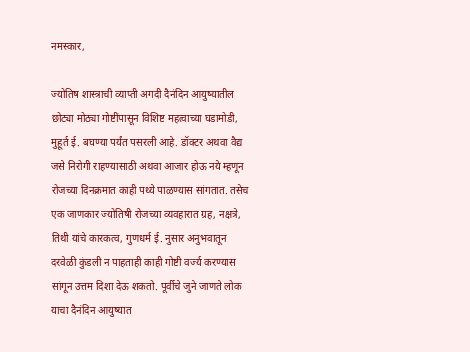नमस्कार,

ज्योतिष शास्त्राची व्याप्ती अगदी दैनंदिन आयुष्यातील छोट्या मोठ्या गोष्टींपासून विशिष्ट महत्वाच्या घडामोडी, मुहूर्त ई. बघण्या पर्यंत पसरली आहे. डॉक्टर अथवा वैद्य जसे निरोगी राहण्यासाठी अथवा आजार होऊ नये म्हणून रोजच्या दिनक्रमात काही पथ्ये पाळण्यास सांगतात. तसेच एक जाणकार ज्योतिषी रोजच्या व्यवहारात ग्रह, नक्षत्रे, तिथी यांचे कारकत्व, गुणधर्म ई. नुसार अनुभवातून दरवेळी कुंडली न पाहताही काही गोष्टी वर्ज्य करण्यास सांगून उत्तम दिशा देऊ शकतो. पूर्वीचे जुने जाणते लोक याचा दैनंदिन आयुष्यात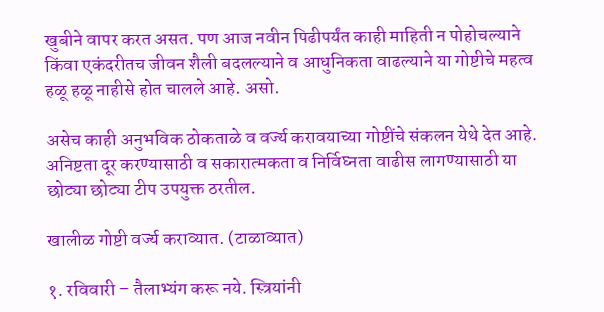खुबीने वापर करत असत. पण आज नवीन पिढीपर्यंत काही माहिती न पोहोचल्याने किंवा एकंदरीतच जीवन शैली बदलल्याने व आधुनिकता वाढल्याने या गोष्टीचे महत्व हळू हळू नाहीसे होत चालले आहे. असो.

असेच काही अनुभविक ठोकताळे व वर्ज्य करावयाच्या गोष्टींचे संकलन येथे देत आहे. अनिष्टता दूर करण्यासाठी व सकारात्मकता व निर्विघ्नता वाढीस लागण्यासाठी या छोट्या छोट्या टीप उपयुक्त ठरतील.

खालीळ गोष्टी वर्ज्य कराव्यात. (टाळाव्यात)

१. रविवारी – तैलाभ्यंग करू नये. स्त्रियांनी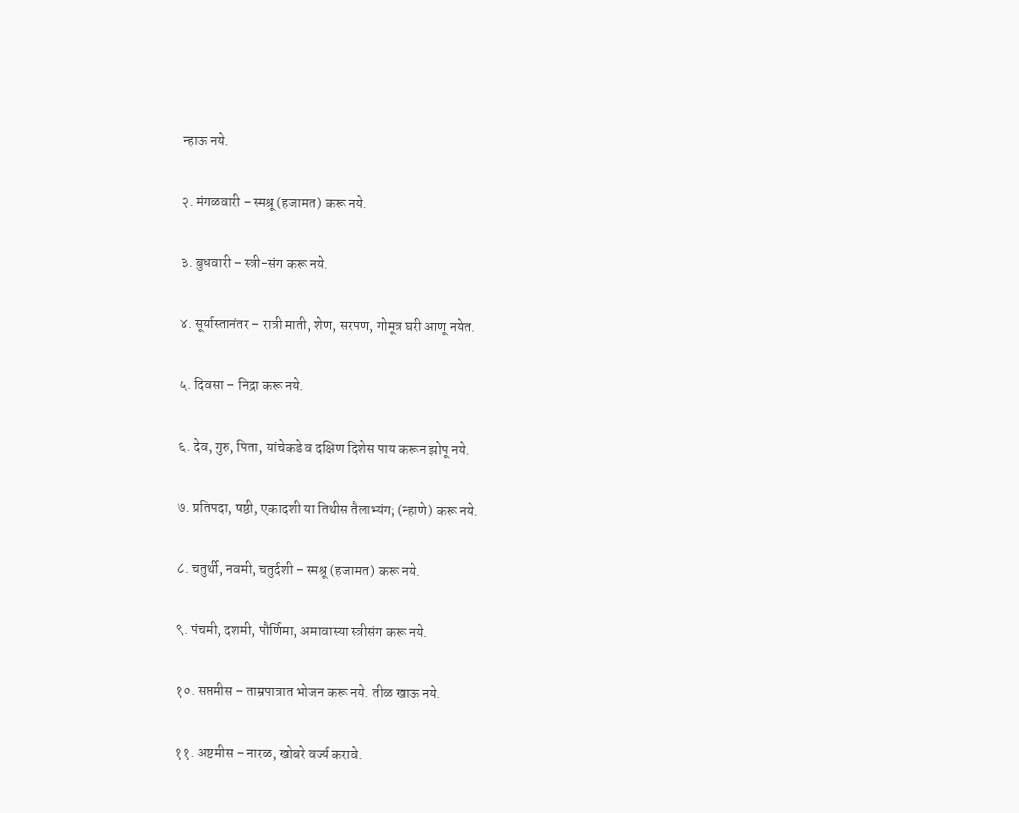न्हाऊ नये.

२. मंगळवारी – स्मश्रू (हजामत) करू नये.

३. बुधवारी – स्त्री-संग करू नये.

४. सूर्यास्तानंतर – रात्री माती, शेण, सरपण, गोमूत्र घरी आणू नयेत.

५. दिवसा – निद्रा करू नये.

६. देव, गुरु, पिता, यांचेकडे व दक्षिण दिशेस पाय करून झोपू नये.

७. प्रतिपदा, षष्ठी, एकादशी या तिथीस तैलाभ्यंग; (न्हाणे) करू नये.

८. चतुर्थी, नवमी, चतुर्दशी – स्मश्रू (हजामत) करू नये.

९. पंचमी, दशमी, पौर्णिमा, अमावास्या स्त्रीसंग करू नये.

१०. सप्तमीस – ताम्रपात्रात भोजन करू नये. तीळ खाऊ नये.

११. अष्टमीस – नारळ, खोबरे वर्ज्य करावे.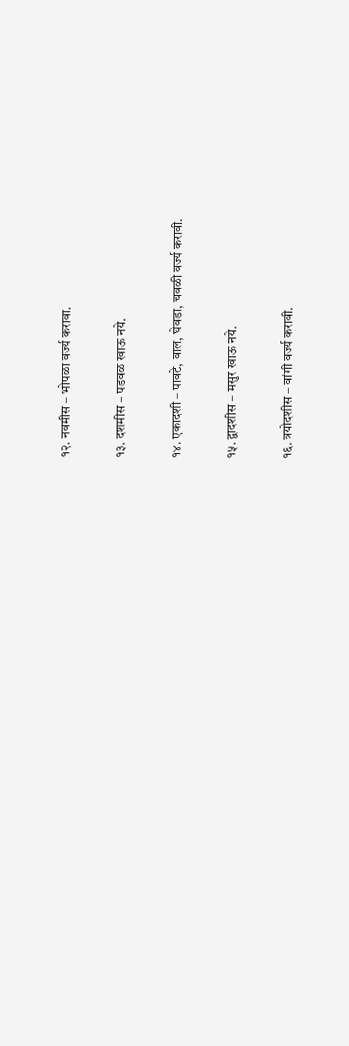१२. नवमीस – भोपळा वर्ज्य करावा.

१३. दशमीस – पडवळ खाऊ नये.

१४. एकादशी – पावटे, वाल, घेवडा, चवळी वर्ज्य करावी.

१५. द्वादशीस – मसुर खाऊ नये.

१६. त्रयोदशीस – वांगी वर्ज्य करावी.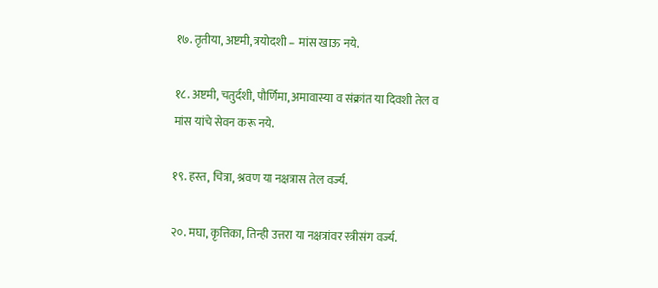१७. तृतीया, अष्टमी, त्रयोदशी – मांस खाऊ नये.

१८. अष्टमी, चतुर्दशी, पौर्णिमा, अमावास्या व संक्रांत या दिवशी तेल व मांस यांचे सेवन करू नये.

१९. हस्त, चित्रा, श्रवण या नक्षत्रास तेल वर्ज्य.

२०. मघा, कृत्तिका, तिन्ही उत्तरा या नक्षत्रांवर स्त्रीसंग वर्ज्य.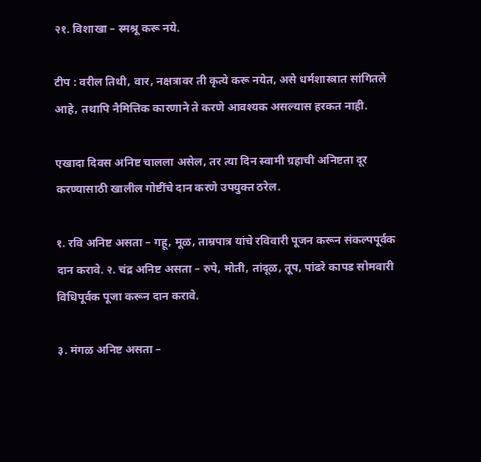२१. विशाखा – स्मश्रू करू नये.

टीप : वरील तिथी, वार, नक्षत्रावर ती कृत्ये करू नयेत, असे धर्मशास्त्रात सांगितले आहे, तथापि नैमित्तिक कारणाने ते करणे आवश्यक असल्यास हरकत नाही.

एखादा दिवस अनिष्ट चालला असेल, तर त्या दिन स्वामी ग्रहाची अनिष्टता दूर करण्यासाठी खालील गोष्टींचे दान करणे उपयुक्त ठरेल.

१. रवि अनिष्ट असता – गहू, मूळ, ताम्रपात्र यांचे रविवारी पूजन करून संकल्पपूर्वक दान करावे. २. चंद्र अनिष्ट असता – रुपे, मोती, तांदूळ, तूप, पांढरे कापड सोमवारी विधिपूर्वक पूजा करून दान करावे.

३. मंगळ अनिष्ट असता –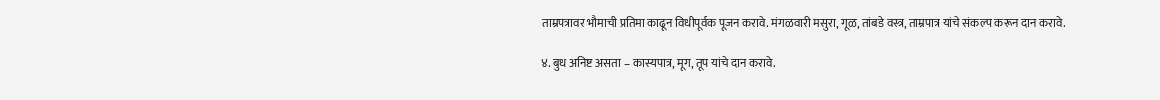ताम्रपत्रावर भौमाची प्रतिमा काढून विधीपूर्वक पूजन करावे. मंगळवारी मसुरा, गूळ, तांबडे वस्त्र, ताम्रपात्र यांचे संकल्प करून दान करावे.

४. बुध अनिष्ट असता – कास्यपात्र, मूग, तूप यांचे दान करावे.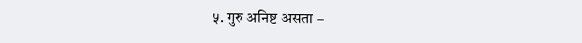५. गुरु अनिष्ट असता –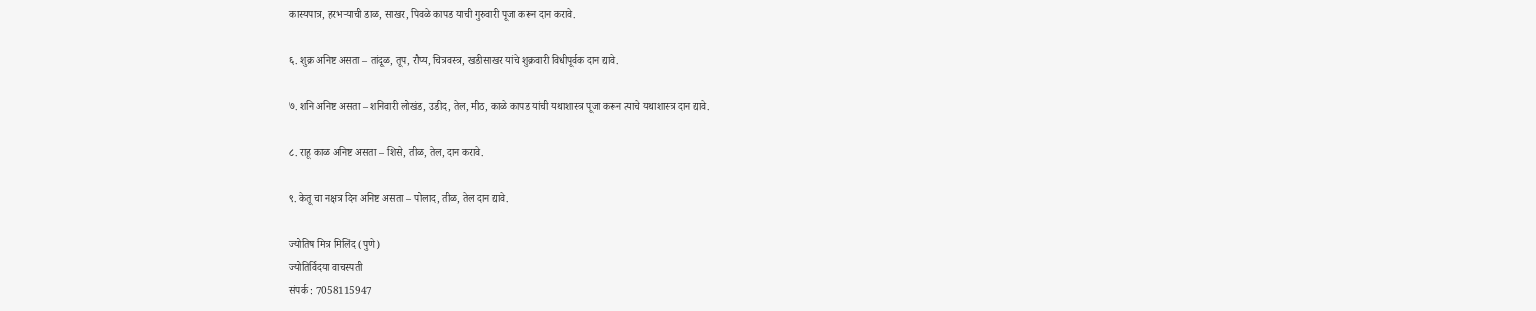कास्यपात्र, हरभऱ्याची डाळ, साखर, पिवळे कापड याची गुरुवारी पूजा करून दान करावे.

६. शुक्र अनिष्ट असता – तांदूळ, तूप, रौप्य, चित्रवस्त्र, खडीसाखर यांचे शुक्रवारी विधीपूर्वक दान द्यावे.

७. शनि अनिष्ट असता – शनिवारी लोखंड, उडीद, तेल, मीठ, काळे कापड यांची यथाशास्त्र पूजा करून त्याचे यथाशास्त्र दान द्यावे.

८. राहू काळ अनिष्ट असता – शिसे, तीळ, तेल, दान करावे.

९. केतू चा नक्षत्र दिन अनिष्ट असता – पोलाद, तीळ, तेल दान द्यावे.

ज्योतिष मित्र मिलिंद (पुणे)
ज्योतिर्विदया वाचस्पती
संपर्क : 7058115947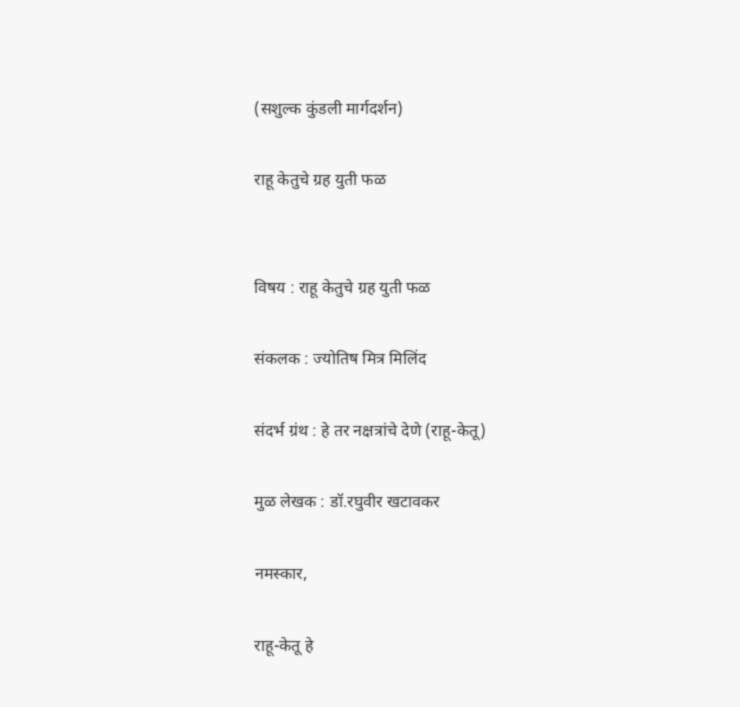(सशुल्क कुंडली मार्गदर्शन)

राहू केतुचे ग्रह युती फळ


विषय : राहू केतुचे ग्रह युती फळ

संकलक : ज्योतिष मित्र मिलिंद

संदर्भ ग्रंथ : हे तर नक्षत्रांचे देणे (राहू-केतू)

मुळ लेखक : डॉ.रघुवीर खटावकर

नमस्कार,

राहू-केतू हे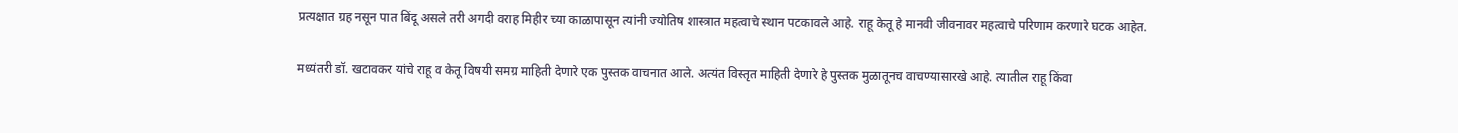प्रत्यक्षात ग्रह नसून पात बिंदू असले तरी अगदी वराह मिहीर च्या काळापासून त्यांनी ज्योतिष शास्त्रात महत्वाचे स्थान पटकावले आहे. राहू केतू हे मानवी जीवनावर महत्वाचे परिणाम करणारे घटक आहेत.

मध्यंतरी डॉ. खटावकर यांचे राहू व केतू विषयी समग्र माहिती देणारे एक पुस्तक वाचनात आले. अत्यंत विस्तृत माहिती देणारे हे पुस्तक मुळातूनच वाचण्यासारखे आहे. त्यातील राहू किंवा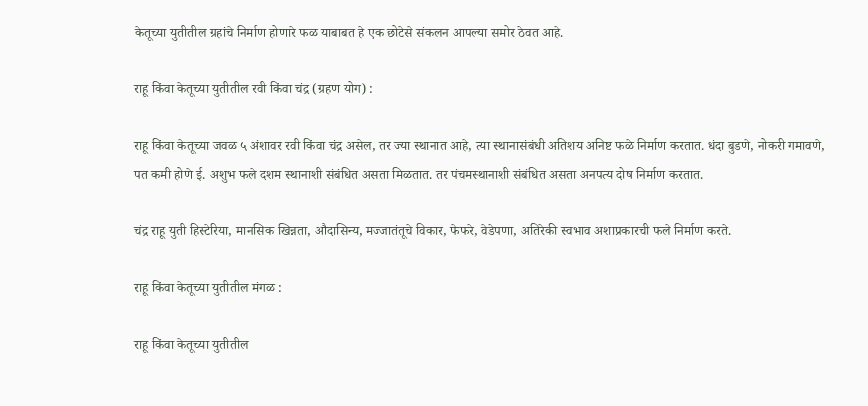केतूच्या युतीतील ग्रहांचे निर्माण होणारे फळ याबाबत हे एक छोटेसे संकलन आपल्या समोर ठेवत आहे.

राहू किंवा केतूच्या युतीतील रवी किंवा चंद्र (ग्रहण योग) :

राहू किंवा केतूच्या जवळ ५ अंशावर रवी किंवा चंद्र असेल, तर ज्या स्थानात आहे, त्या स्थानासंबंधी अतिशय अनिष्ट फळे निर्माण करतात. धंदा बुडणे, नोकरी गमावणे, पत कमी होणे ई. अशुभ फले दशम स्थानाशी संबंधित असता मिळतात. तर पंचमस्थानाशी संबंधित असता अनपत्य दोष निर्माण करतात.

चंद्र राहू युती हिस्टेरिया, मानसिक खिन्नता, औदासिन्य, मज्जातंतूचे विकार, फेफरे, वेडेपणा, अतिरेकी स्वभाव अशाप्रकारची फले निर्माण करते.

राहू किंवा केतूच्या युतीतील मंगळ :

राहू किंवा केतूच्या युतीतील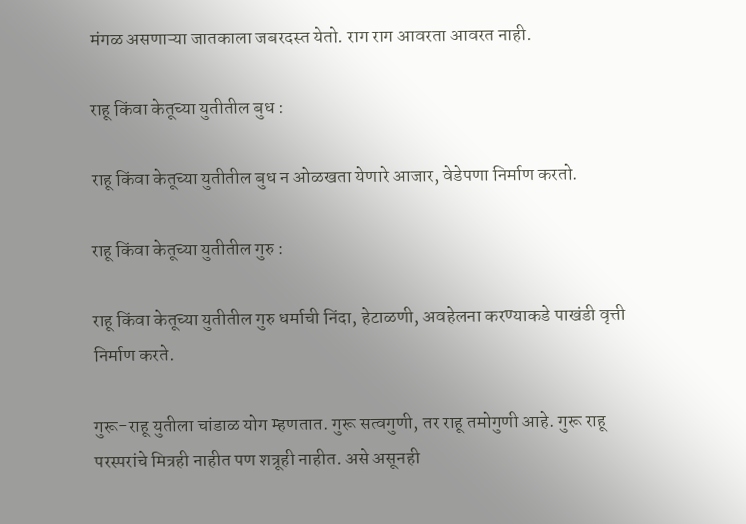मंगळ असणाऱ्या जातकाला जबरदस्त येतो. राग राग आवरता आवरत नाही.

राहू किंवा केतूच्या युतीतील बुध :

राहू किंवा केतूच्या युतीतील बुध न ओळखता येणारे आजार, वेडेपणा निर्माण करतो.

राहू किंवा केतूच्या युतीतील गुरु :

राहू किंवा केतूच्या युतीतील गुरु धर्माची निंदा, हेटाळणी, अवहेलना करण्याकडे पाखंडी वृत्ती निर्माण करते.

गुरू-राहू युतीला चांडाळ योग म्हणतात. गुरू सत्वगुणी, तर राहू तमोगुणी आहे. गुरू राहू परस्परांचे मित्रही नाहीत पण शत्रूही नाहीत. असे असूनही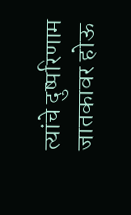त्यांचे दुष्परिणाम जातकावर होऊ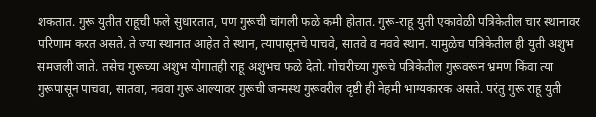शकतात. गुरू युतीत राहूची फले सुधारतात, पण गुरूची चांगली फळे कमी होतात. गुरू-राहू युती एकावेळी पत्रिकेतील चार स्थानावर परिणाम करत असते. ते ज्या स्थानात आहेत ते स्थान, त्यापासूनचे पाचवे, सातवे व नववे स्थान. यामुळेच पत्रिकेतील ही युती अशुभ समजली जाते. तसेच गुरूच्या अशुभ योगातही राहू अशुभच फळे देतो. गोचरीच्या गुरूचे पत्रिकेतील गुरूवरून भ्रमण किंवा त्या गुरूपासून पाचवा, सातवा, नववा गुरू आल्यावर गुरूची जन्मस्थ गुरूवरील दृष्टी ही नेहमी भाग्यकारक असते. परंतु गुरू राहू युती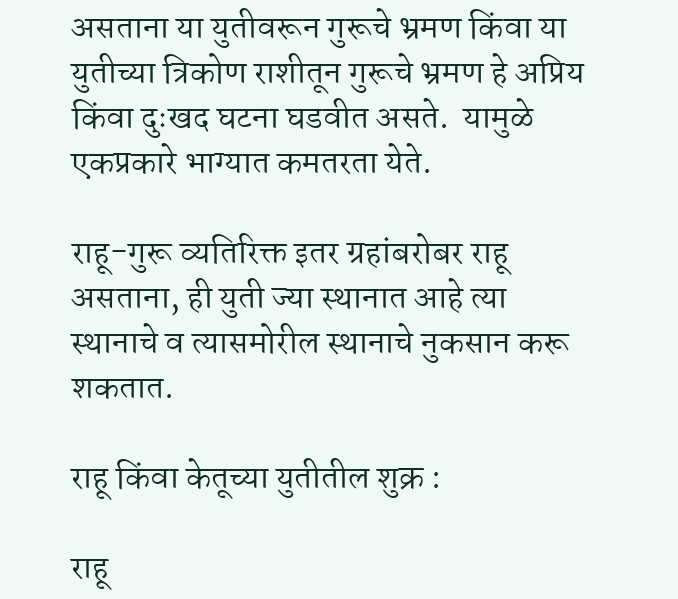असताना या युतीवरून गुरूचे भ्रमण किंवा या युतीच्या त्रिकोण राशीतून गुरूचे भ्रमण हे अप्रिय किंवा दुःखद घटना घडवीत असते.  यामुळे एकप्रकारे भाग्यात कमतरता येते.

राहू-गुरू व्यतिरिक्त इतर ग्रहांबरोबर राहू असताना, ही युती ज्या स्थानात आहे त्या स्थानाचे व त्यासमोरील स्थानाचे नुकसान करू शकतात.

राहू किंवा केतूच्या युतीतील शुक्र :

राहू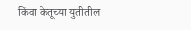किंवा केतूच्या युतीतील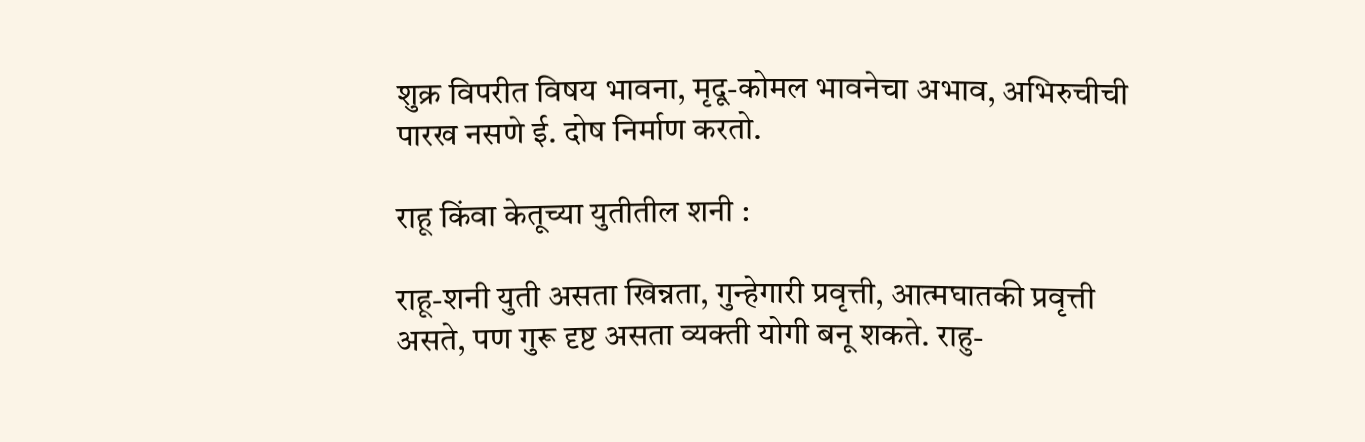शुक्र विपरीत विषय भावना, मृदू-कोमल भावनेचा अभाव, अभिरुचीची पारख नसणे ई. दोष निर्माण करतो.

राहू किंवा केतूच्या युतीतील शनी :

राहू-शनी युती असता खिन्नता, गुन्हेगारी प्रवृत्ती, आत्मघातकी प्रवृत्ती असते, पण गुरू दृष्ट असता व्यक्ती योगी बनू शकते. राहु-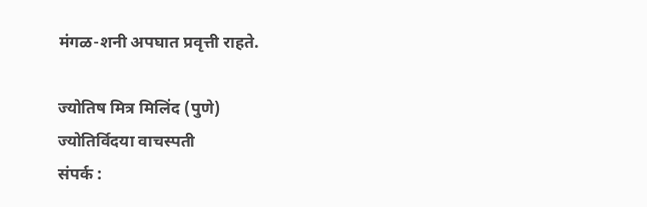मंगळ-शनी अपघात प्रवृत्ती राहते.

ज्योतिष मित्र मिलिंद (पुणे)
ज्योतिर्विदया वाचस्पती
संपर्क :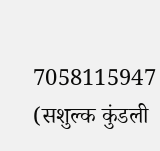7058115947
(सशुल्क कुंडली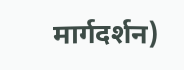मार्गदर्शन)